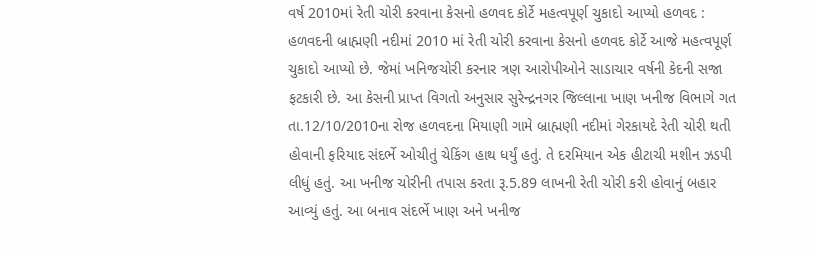વર્ષ 2010માં રેતી ચોરી કરવાના કેસનો હળવદ કોર્ટે મહત્વપૂર્ણ ચુકાદો આપ્યો હળવદ : હળવદની બ્રાહ્મણી નદીમાં 2010 માં રેતી ચોરી કરવાના કેસનો હળવદ કોર્ટે આજે મહત્વપૂર્ણ ચુકાદો આપ્યો છે. જેમાં ખનિજચોરી કરનાર ત્રણ આરોપીઓને સાડાચાર વર્ષની કેદની સજા ફટકારી છે. આ કેસની પ્રાપ્ત વિગતો અનુસાર સુરેન્દ્રનગર જિલ્લાના ખાણ ખનીજ વિભાગે ગત તા.12/10/2010ના રોજ હળવદના મિયાણી ગામે બ્રાહ્મણી નદીમાં ગેરકાયદે રેતી ચોરી થતી હોવાની ફરિયાદ સંદર્ભે ઓચીતું ચેકિંગ હાથ ધર્યું હતું. તે દરમિયાન એક હીટાચી મશીન ઝડપી લીધું હતું. આ ખનીજ ચોરીની તપાસ કરતા રૂ.5.89 લાખની રેતી ચોરી કરી હોવાનું બહાર આવ્યું હતું. આ બનાવ સંદર્ભે ખાણ અને ખનીજ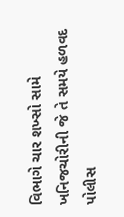વિભાગે ચાર શખ્સો સામે ખનિજચોરીની જે તે સમયે હળવદ પોલીસ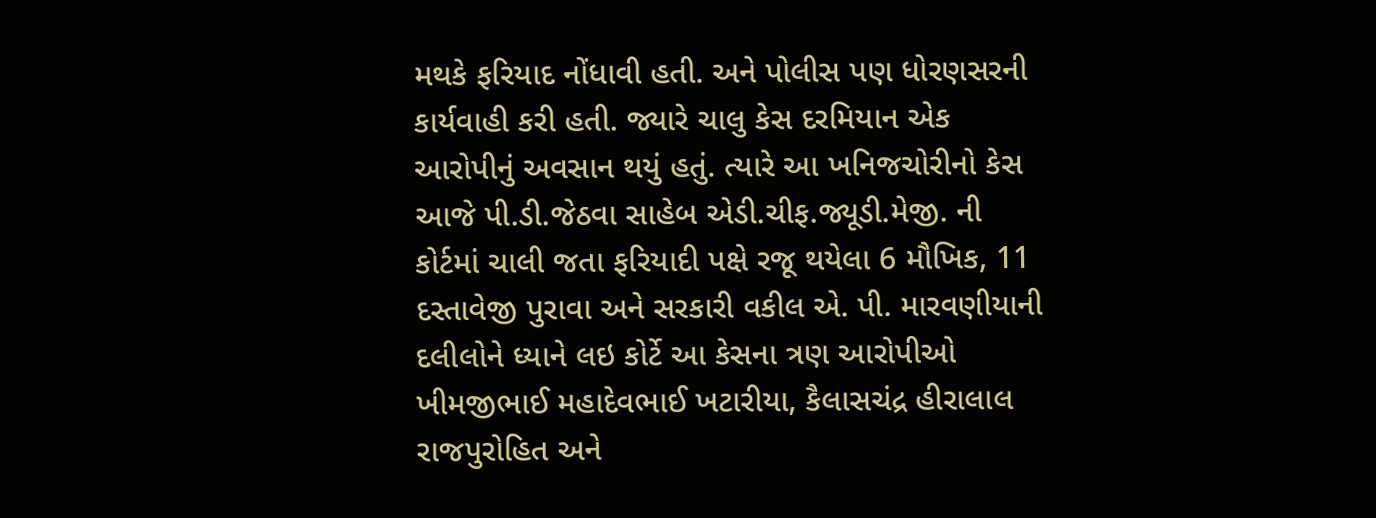મથકે ફરિયાદ નોંધાવી હતી. અને પોલીસ પણ ધોરણસરની કાર્યવાહી કરી હતી. જ્યારે ચાલુ કેસ દરમિયાન એક આરોપીનું અવસાન થયું હતું. ત્યારે આ ખનિજચોરીનો કેસ આજે પી.ડી.જેઠવા સાહેબ એડી.ચીફ.જ્યૂડી.મેજી. ની કોર્ટમાં ચાલી જતા ફરિયાદી પક્ષે રજૂ થયેલા 6 મૌખિક, 11 દસ્તાવેજી પુરાવા અને સરકારી વકીલ એ. પી. મારવણીયાની દલીલોને ધ્યાને લઇ કોર્ટે આ કેસના ત્રણ આરોપીઓ ખીમજીભાઈ મહાદેવભાઈ ખટારીયા, કૈલાસચંદ્ર હીરાલાલ રાજપુરોહિત અને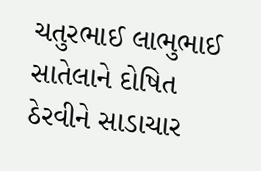ચતુરભાઈ લાભુભાઈ સાતેલાને દોષિત ઠેરવીને સાડાચાર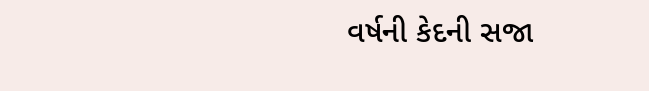વર્ષની કેદની સજા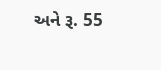અને રૂ. 55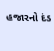હજારનો દંડ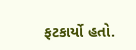ફટકાર્યો હતો.